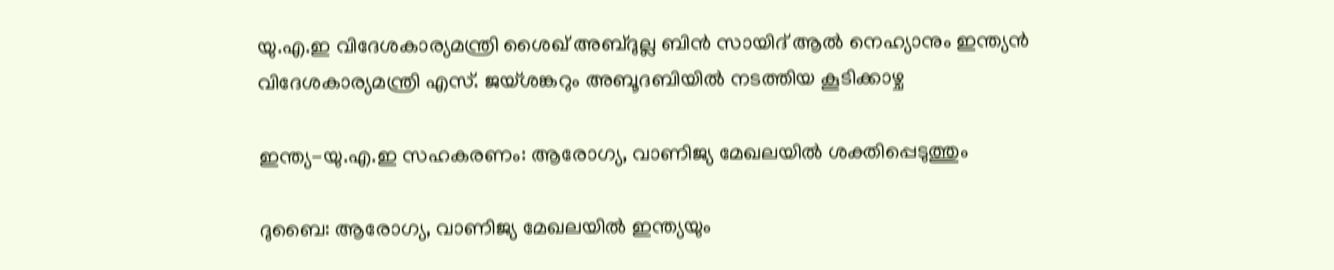യു.എ.ഇ വിദേശകാര്യമന്ത്രി ശൈഖ് അബ്ദുല്ല ബിൻ സായിദ് ആൽ നെഹ്യാനും ഇന്ത്യൻ വിദേശകാര്യമന്ത്രി എസ്. ജയ്ശങ്കറും അബൂദബിയിൽ നടത്തിയ കൂടിക്കാഴ്ച

ഇന്ത്യ-യു.എ.ഇ സഹകരണം: ആരോഗ്യ, വാണിജ്യ മേഖലയിൽ ശക്തിപ്പെടുത്തും

ദുബൈ: ആരോഗ്യ, വാണിജ്യ മേഖലയിൽ ഇന്ത്യയും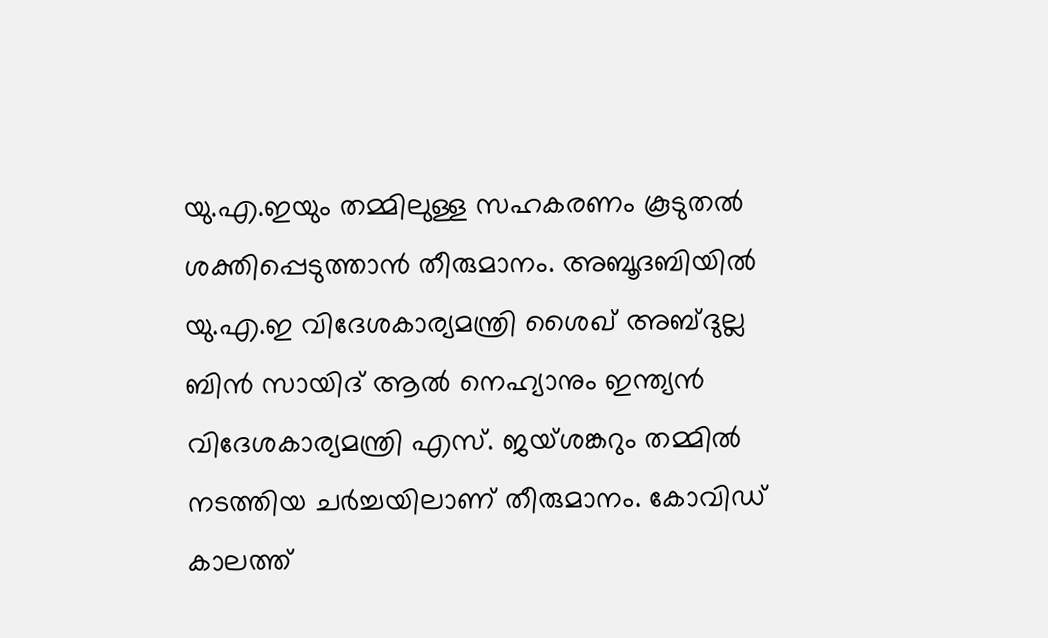യു.എ.ഇയും തമ്മിലുള്ള സഹകരണം കൂടുതൽ ശക്തിപ്പെടുത്താൻ തീരുമാനം. അബൂദബിയിൽ യു.എ.ഇ വിദേശകാര്യമന്ത്രി ശൈഖ് അബ്ദുല്ല ബിൻ സായിദ് ആൽ നെഹ്യാനും ഇന്ത്യൻ വിദേശകാര്യമന്ത്രി എസ്. ജയ്ശങ്കറും തമ്മിൽ നടത്തിയ ചർച്ചയിലാണ് തീരുമാനം. കോവിഡ് കാലത്ത്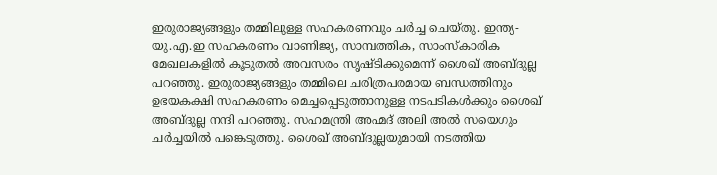ഇരുരാജ്യങ്ങളും തമ്മിലുള്ള സഹകരണവും ചർച്ച ചെയ്തു. ഇന്ത്യ- യു.എ.ഇ സഹകരണം വാണിജ്യ, സാമ്പത്തിക, സാംസ്കാരിക മേഖലകളിൽ കൂടുതൽ അവസരം സൃഷ്ടിക്കുമെന്ന് ശൈഖ് അബ്ദുല്ല പറഞ്ഞു. ഇരുരാജ്യങ്ങളും തമ്മിലെ ചരിത്രപരമായ ബന്ധത്തിനും ഉഭയകക്ഷി സഹകരണം മെച്ചപ്പെടുത്താനുള്ള നടപടികൾക്കും ശൈഖ് അബ്ദുല്ല നന്ദി പറഞ്ഞു. സഹമന്ത്രി അഹ്മദ് അലി അൽ സയെഗും ചർച്ചയിൽ പങ്കെടുത്തു. ശൈഖ് അബ്ദുല്ലയുമായി നടത്തിയ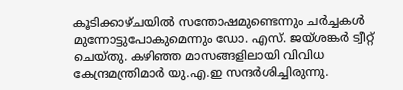കൂടിക്കാഴ്ചയിൽ സന്തോഷമുണ്ടെന്നും ചർച്ചകൾ മുന്നോട്ടുപോകുമെന്നും ഡോ. എസ്. ജയ്ശങ്കർ ട്വീറ്റ് ചെയ്തു. കഴിഞ്ഞ മാസങ്ങളിലായി വിവിധ കേന്ദ്രമന്ത്രിമാർ യു.എ.ഇ സന്ദർശിച്ചിരുന്നു.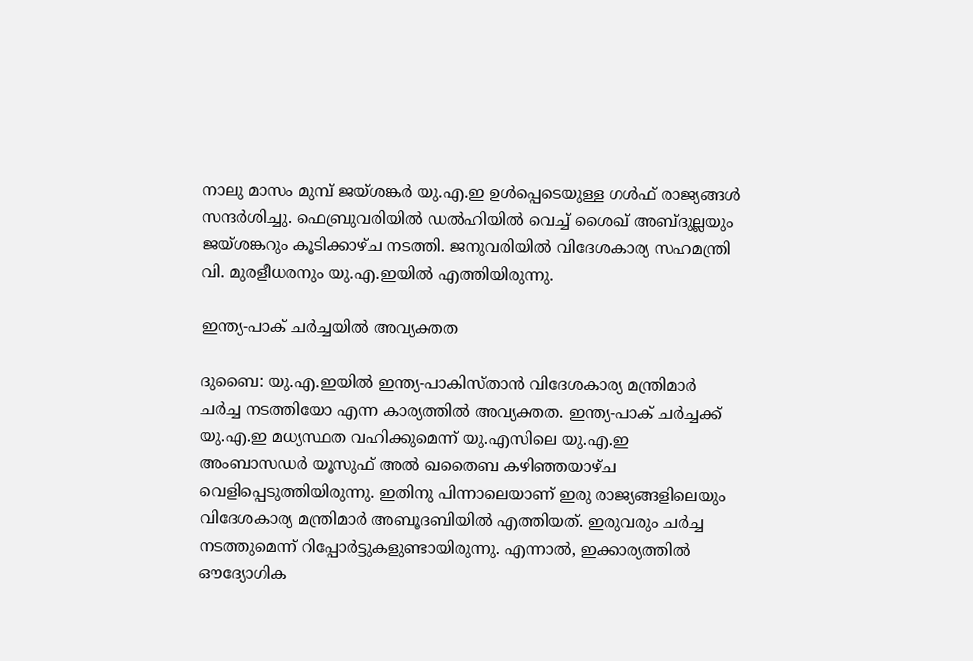നാലു മാസം മുമ്പ് ജയ്ശങ്കർ യു.എ.ഇ ഉൾപ്പെടെയുള്ള ഗൾഫ് രാജ്യങ്ങൾ സന്ദർശിച്ചു. ഫെബ്രുവരിയിൽ ഡൽഹിയിൽ വെച്ച് ശൈഖ് അബ്ദുല്ലയും ജയ്ശങ്കറും കൂടിക്കാഴ്ച നടത്തി. ജനുവരിയിൽ വിദേശകാര്യ സഹമന്ത്രി വി. മുരളീധരനും യു.എ.ഇയിൽ എത്തിയിരുന്നു.

ഇന്ത്യ-പാക് ചർച്ചയിൽ അവ്യക്തത

ദുബൈ: യു.എ.ഇയിൽ ഇന്ത്യ-പാകിസ്താൻ വിദേശകാര്യ മന്ത്രിമാർ ചർച്ച നടത്തിയോ എന്ന കാര്യത്തിൽ അവ്യക്തത. ഇന്ത്യ-പാക് ചർച്ചക്ക് യു.എ.ഇ മധ്യസ്ഥത വഹിക്കുമെന്ന് യു.എസിലെ യു.എ.ഇ അംബാസഡർ യൂസുഫ് അൽ ഖതൈബ കഴിഞ്ഞയാഴ്ച വെളിപ്പെടുത്തിയിരുന്നു. ഇതിനു പിന്നാലെയാണ് ഇരു രാജ്യങ്ങളിലെയും വിദേശകാര്യ മന്ത്രിമാർ അബൂദബിയിൽ എത്തിയത്. ഇരുവരും ചർച്ച നടത്തുമെന്ന് റിപ്പോർട്ടുകളുണ്ടായിരുന്നു. എന്നാൽ, ഇക്കാര്യത്തിൽ ഔദ്യോഗിക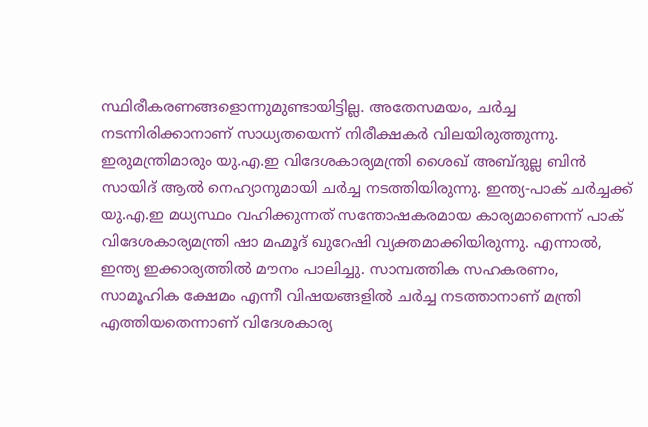സ്ഥിരീകരണങ്ങളൊന്നുമുണ്ടായിട്ടില്ല. അതേസമയം, ചർച്ച നടന്നിരിക്കാനാണ് സാധ്യതയെന്ന് നിരീക്ഷകർ വിലയിരുത്തുന്നു. ഇരുമന്ത്രിമാരും യു.എ.ഇ വിദേശകാര്യമന്ത്രി ശൈഖ് അബ്ദുല്ല ബിൻ സായിദ് ആൽ നെഹ്യാനുമായി ചർച്ച നടത്തിയിരുന്നു. ഇന്ത്യ-പാക് ചർച്ചക്ക് യു.എ.ഇ മധ്യസ്ഥം വഹിക്കുന്നത് സന്തോഷകരമായ കാര്യമാണെന്ന് പാക് വിദേശകാര്യമന്ത്രി ഷാ മഹ്മൂദ് ഖുറേഷി വ്യക്തമാക്കിയിരുന്നു. എന്നാൽ, ഇന്ത്യ ഇക്കാര്യത്തിൽ മൗനം പാലിച്ചു. സാമ്പത്തിക സഹകരണം, സാമൂഹിക ക്ഷേമം എന്നീ വിഷയങ്ങളിൽ ചർച്ച നടത്താനാണ് മന്ത്രി എത്തിയതെന്നാണ് വിദേശകാര്യ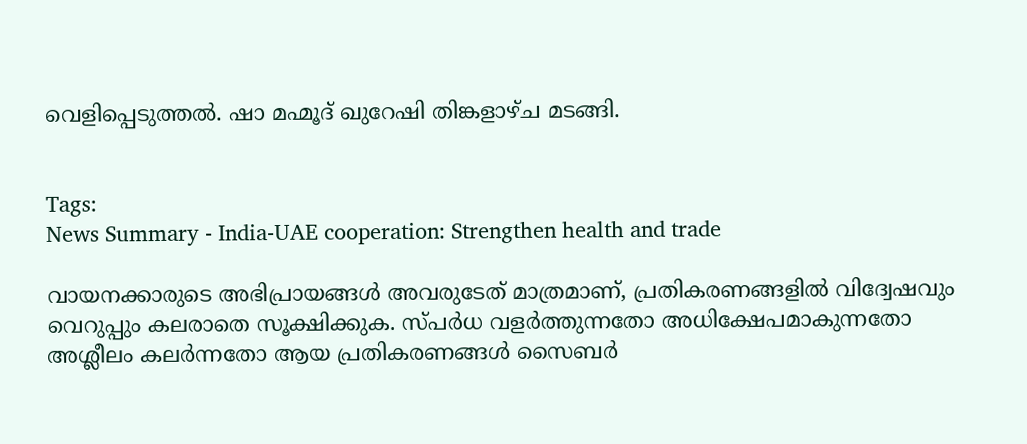വെളിപ്പെടുത്തൽ. ഷാ മഹ്മൂദ് ഖുറേഷി തിങ്കളാഴ്ച മടങ്ങി.


Tags:
News Summary - India-UAE cooperation: Strengthen health and trade

വായനക്കാരുടെ അഭിപ്രായങ്ങള്‍ അവരുടേത് മാത്രമാണ്, പ്രതികരണങ്ങളിൽ വിദ്വേഷവും വെറുപ്പും കലരാതെ സൂക്ഷിക്കുക. സ്പർധ വളർത്തുന്നതോ അധിക്ഷേപമാകുന്നതോ അശ്ലീലം കലർന്നതോ ആയ പ്രതികരണങ്ങൾ സൈബർ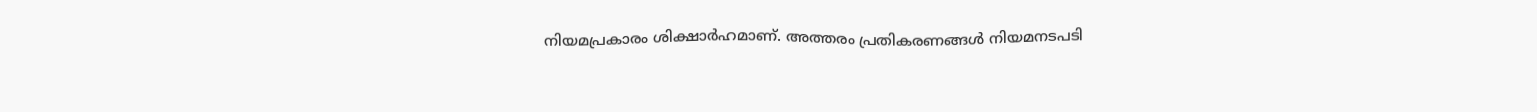നിയമപ്രകാരം ശിക്ഷാർഹമാണ്. അത്തരം പ്രതികരണങ്ങൾ നിയമനടപടി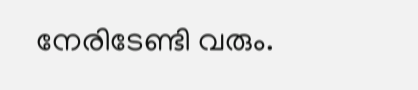നേരിടേണ്ടി വരും.